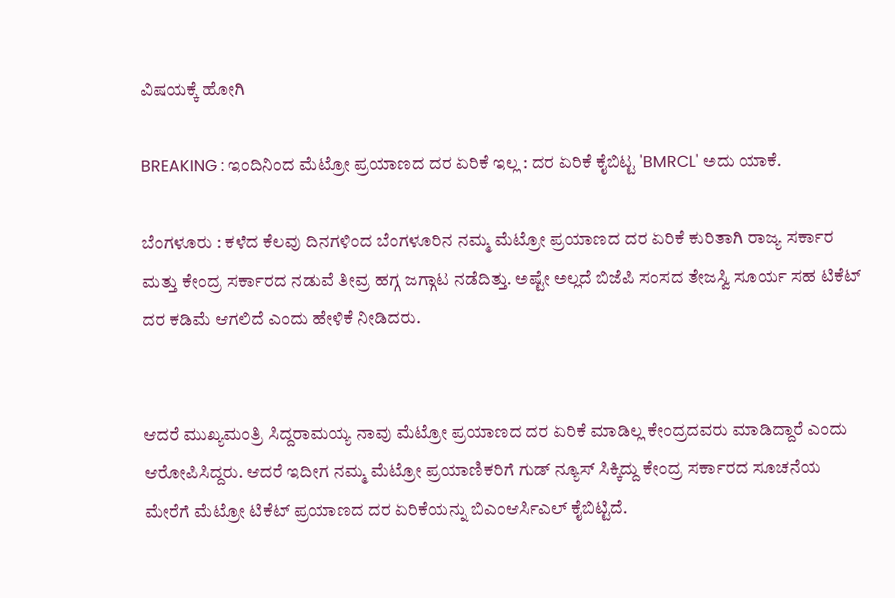ವಿಷಯಕ್ಕೆ ಹೋಗಿ

BREAKING : ಇಂದಿನಿಂದ ಮೆಟ್ರೋ ಪ್ರಯಾಣದ ದರ ಏರಿಕೆ ಇಲ್ಲ : ದರ ಏರಿಕೆ ಕೈಬಿಟ್ಟ 'BMRCL' ಅದು ಯಾಕೆ.

ಬೆಂಗಳೂರು : ಕಳೆದ ಕೆಲವು ದಿನಗಳಿಂದ ಬೆಂಗಳೂರಿನ ನಮ್ಮ ಮೆಟ್ರೋ ಪ್ರಯಾಣದ ದರ ಏರಿಕೆ ಕುರಿತಾಗಿ ರಾಜ್ಯ ಸರ್ಕಾರ ಮತ್ತು ಕೇಂದ್ರ ಸರ್ಕಾರದ ನಡುವೆ ತೀವ್ರ ಹಗ್ಗ ಜಗ್ಗಾಟ ನಡೆದಿತ್ತು. ಅಷ್ಟೇ ಅಲ್ಲದೆ ಬಿಜೆಪಿ ಸಂಸದ ತೇಜಸ್ವಿ ಸೂರ್ಯ ಸಹ ಟಿಕೆಟ್ ದರ ಕಡಿಮೆ ಆಗಲಿದೆ ಎಂದು ಹೇಳಿಕೆ ನೀಡಿದರು.


ಆದರೆ ಮುಖ್ಯಮಂತ್ರಿ ಸಿದ್ದರಾಮಯ್ಯ ನಾವು ಮೆಟ್ರೋ ಪ್ರಯಾಣದ ದರ ಏರಿಕೆ ಮಾಡಿಲ್ಲ ಕೇಂದ್ರದವರು ಮಾಡಿದ್ದಾರೆ ಎಂದು ಆರೋಪಿಸಿದ್ದರು. ಆದರೆ ಇದೀಗ ನಮ್ಮ ಮೆಟ್ರೋ ಪ್ರಯಾಣಿಕರಿಗೆ ಗುಡ್ ನ್ಯೂಸ್ ಸಿಕ್ಕಿದ್ದು ಕೇಂದ್ರ ಸರ್ಕಾರದ ಸೂಚನೆಯ ಮೇರೆಗೆ ಮೆಟ್ರೋ ಟಿಕೆಟ್ ಪ್ರಯಾಣದ ದರ ಏರಿಕೆಯನ್ನು ಬಿಎಂಆರ್ಸಿಎಲ್ ಕೈಬಿಟ್ಟಿದೆ.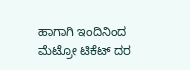ಹಾಗಾಗಿ ಇಂದಿನಿಂದ ಮೆಟ್ರೋ ಟಿಕೆಟ್ ದರ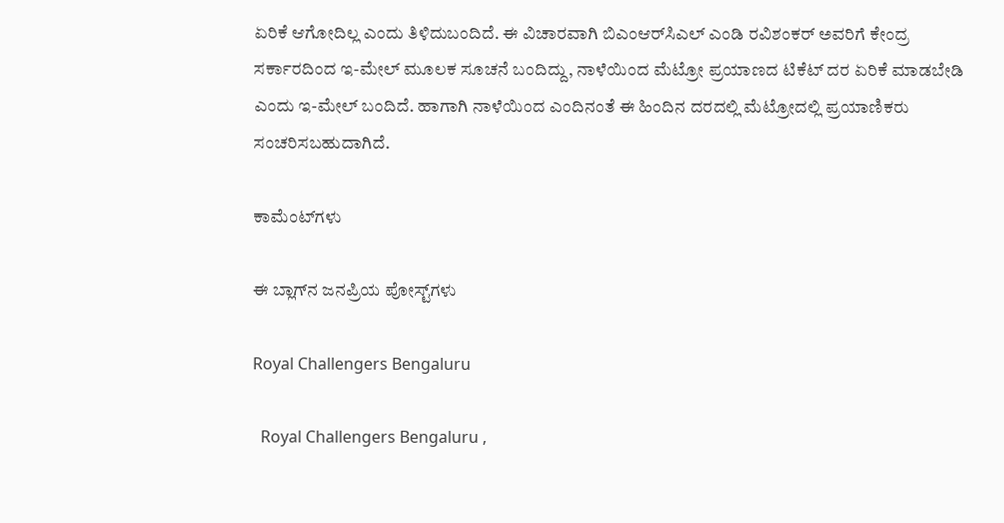ಏರಿಕೆ ಆಗೋದಿಲ್ಲ ಎಂದು ತಿಳಿದುಬಂದಿದೆ. ಈ ವಿಚಾರವಾಗಿ ಬಿಎಂಆರ್‌ಸಿಎಲ್ ಎಂಡಿ ರವಿಶಂಕರ್ ಅವರಿಗೆ ಕೇಂದ್ರ ಸರ್ಕಾರದಿಂದ ಇ-ಮೇಲ್ ಮೂಲಕ ಸೂಚನೆ ಬಂದಿದ್ದು, ನಾಳೆಯಿಂದ ಮೆಟ್ರೋ ಪ್ರಯಾಣದ ಟಿಕೆಟ್ ದರ ಏರಿಕೆ ಮಾಡಬೇಡಿ ಎಂದು ಇ-ಮೇಲ್ ಬಂದಿದೆ. ಹಾಗಾಗಿ ನಾಳೆಯಿಂದ ಎಂದಿನಂತೆ ಈ ಹಿಂದಿನ ದರದಲ್ಲಿ ಮೆಟ್ರೋದಲ್ಲಿ ಪ್ರಯಾಣಿಕರು ಸಂಚರಿಸಬಹುದಾಗಿದೆ.

ಕಾಮೆಂಟ್‌ಗಳು

ಈ ಬ್ಲಾಗ್‌ನ ಜನಪ್ರಿಯ ಪೋಸ್ಟ್‌ಗಳು

Royal Challengers Bengaluru

  Royal Challengers Bengaluru ,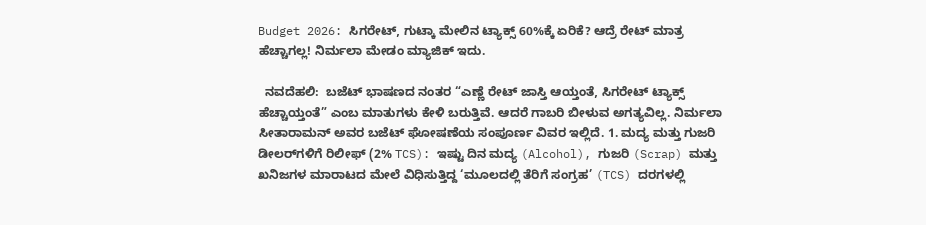Budget 2026: ಸಿಗರೇಟ್, ಗುಟ್ಕಾ ಮೇಲಿನ ಟ್ಯಾಕ್ಸ್ 60%ಕ್ಕೆ ಏರಿಕೆ? ಆದ್ರೆ ರೇಟ್ ಮಾತ್ರ ಹೆಚ್ಚಾಗಲ್ಲ! ನಿರ್ಮಲಾ ಮೇಡಂ ಮ್ಯಾಜಿಕ್ ಇದು.

  ನವದೆಹಲಿ:  ಬಜೆಟ್ ಭಾಷಣದ ನಂತರ “ಎಣ್ಣೆ ರೇಟ್ ಜಾಸ್ತಿ ಆಯ್ತಂತೆ, ಸಿಗರೇಟ್ ಟ್ಯಾಕ್ಸ್ ಹೆಚ್ಚಾಯ್ತಂತೆ” ಎಂಬ ಮಾತುಗಳು ಕೇಳಿ ಬರುತ್ತಿವೆ. ಆದರೆ ಗಾಬರಿ ಬೀಳುವ ಅಗತ್ಯವಿಲ್ಲ. ನಿರ್ಮಲಾ ಸೀತಾರಾಮನ್ ಅವರ ಬಜೆಟ್ ಘೋಷಣೆಯ ಸಂಪೂರ್ಣ ವಿವರ ಇಲ್ಲಿದೆ. 1. ಮದ್ಯ ಮತ್ತು ಗುಜರಿ ಡೀಲರ್‌ಗಳಿಗೆ ರಿಲೀಫ್ (2% TCS): ಇಷ್ಟು ದಿನ ಮದ್ಯ (Alcohol), ಗುಜರಿ (Scrap) ಮತ್ತು ಖನಿಜಗಳ ಮಾರಾಟದ ಮೇಲೆ ವಿಧಿಸುತ್ತಿದ್ದ ‘ಮೂಲದಲ್ಲಿ ತೆರಿಗೆ ಸಂಗ್ರಹ’ (TCS) ದರಗಳಲ್ಲಿ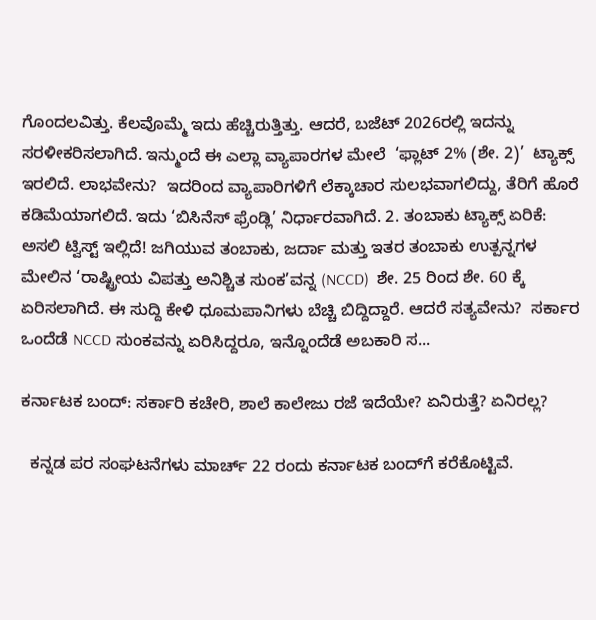ಗೊಂದಲವಿತ್ತು. ಕೆಲವೊಮ್ಮೆ ಇದು ಹೆಚ್ಚಿರುತ್ತಿತ್ತು. ಆದರೆ, ಬಜೆಟ್ 2026ರಲ್ಲಿ ಇದನ್ನು ಸರಳೀಕರಿಸಲಾಗಿದೆ. ಇನ್ಮುಂದೆ ಈ ಎಲ್ಲಾ ವ್ಯಾಪಾರಗಳ ಮೇಲೆ  ‘ಫ್ಲಾಟ್ 2% (ಶೇ. 2)’  ಟ್ಯಾಕ್ಸ್ ಇರಲಿದೆ. ಲಾಭವೇನು?  ಇದರಿಂದ ವ್ಯಾಪಾರಿಗಳಿಗೆ ಲೆಕ್ಕಾಚಾರ ಸುಲಭವಾಗಲಿದ್ದು, ತೆರಿಗೆ ಹೊರೆ ಕಡಿಮೆಯಾಗಲಿದೆ. ಇದು ‘ಬಿಸಿನೆಸ್ ಫ್ರೆಂಡ್ಲಿ’ ನಿರ್ಧಾರವಾಗಿದೆ. 2. ತಂಬಾಕು ಟ್ಯಾಕ್ಸ್ ಏರಿಕೆ: ಅಸಲಿ ಟ್ವಿಸ್ಟ್ ಇಲ್ಲಿದೆ! ಜಗಿಯುವ ತಂಬಾಕು, ಜರ್ದಾ ಮತ್ತು ಇತರ ತಂಬಾಕು ಉತ್ಪನ್ನಗಳ ಮೇಲಿನ ‘ರಾಷ್ಟ್ರೀಯ ವಿಪತ್ತು ಅನಿಶ್ಚಿತ ಸುಂಕ’ವನ್ನ (NCCD)  ಶೇ. 25 ರಿಂದ ಶೇ. 60 ಕ್ಕೆ  ಏರಿಸಲಾಗಿದೆ. ಈ ಸುದ್ದಿ ಕೇಳಿ ಧೂಮಪಾನಿಗಳು ಬೆಚ್ಚಿ ಬಿದ್ದಿದ್ದಾರೆ. ಆದರೆ ಸತ್ಯವೇನು?  ಸರ್ಕಾರ ಒಂದೆಡೆ NCCD ಸುಂಕವನ್ನು ಏರಿಸಿದ್ದರೂ, ಇನ್ನೊಂದೆಡೆ ಅಬಕಾರಿ ಸ...

ಕರ್ನಾಟಕ ಬಂದ್‌: ಸರ್ಕಾರಿ ಕಚೇರಿ, ಶಾಲೆ ಕಾಲೇಜು ರಜೆ ಇದೆಯೇ? ಏನಿರುತ್ತೆ? ಏನಿರಲ್ಲ?

  ಕನ್ನಡ ಪರ ಸಂಘಟನೆಗಳು ಮಾರ್ಚ್‌ 22 ರಂದು ಕರ್ನಾಟಕ ಬಂದ್‌ಗೆ ಕರೆಕೊಟ್ಟಿವೆ.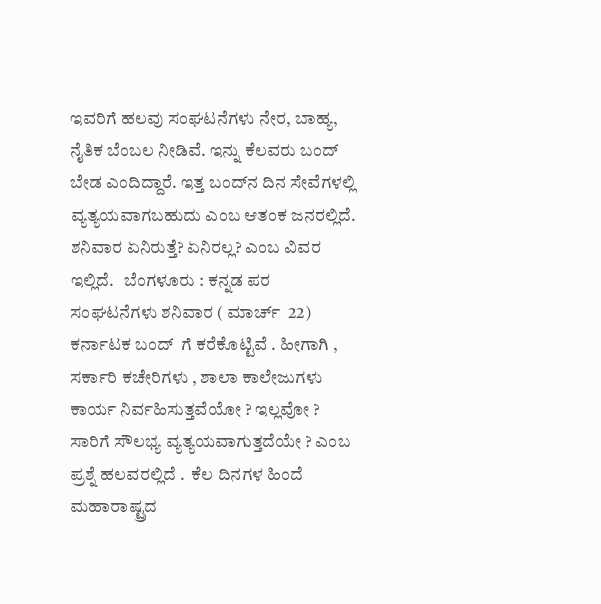ಇವರಿಗೆ ಹಲವು ಸಂಘಟನೆಗಳು ನೇರ, ಬಾಹ್ಯ, ನೈತಿಕ ಬೆಂಬಲ ನೀಡಿವೆ. ಇನ್ನು ಕೆಲವರು ಬಂದ್‌ ಬೇಡ ಎಂದಿದ್ದಾರೆ. ಇತ್ತ ಬಂದ್‌ನ ದಿನ ಸೇವೆಗಳಲ್ಲಿ ವ್ಯತ್ಯಯವಾಗಬಹುದು ಎಂಬ ಆತಂಕ ಜನರಲ್ಲಿದೆ. ಶನಿವಾರ ಏನಿರುತ್ತೆ? ಏನಿರಲ್ಲ? ಎಂಬ ವಿವರ ಇಲ್ಲಿದೆ.   ಬೆಂಗಳೂರು : ಕನ್ನಡ ಪರ ಸಂಘಟನೆಗಳು ಶನಿವಾರ ( ಮಾರ್ಚ್ ‌ 22) ಕರ್ನಾಟಕ ಬಂದ್ ‌ ಗೆ ಕರೆಕೊಟ್ಟಿವೆ . ಹೀಗಾಗಿ , ಸರ್ಕಾರಿ ಕಚೇರಿಗಳು , ಶಾಲಾ ಕಾಲೇಜುಗಳು ಕಾರ್ಯ ನಿರ್ವಹಿಸುತ್ತವೆಯೋ ? ಇಲ್ಲವೋ ? ಸಾರಿಗೆ ಸೌಲಭ್ಯ ವ್ಯತ್ಯಯವಾಗುತ್ತದೆಯೇ ? ಎಂಬ ಪ್ರಶ್ನೆ ಹಲವರಲ್ಲಿದೆ .  ಕೆಲ ದಿನಗಳ ಹಿಂದೆ ಮಹಾರಾಷ್ಟ್ರದ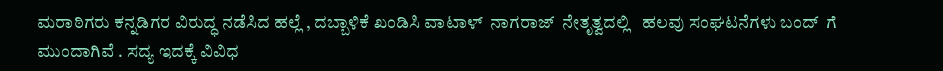ಮರಾಠಿಗರು ಕನ್ನಡಿಗರ ವಿರುದ್ಧ ನಡೆಸಿದ ಹಲ್ಲೆ , ದಬ್ಬಾಳಿಕೆ ಖಂಡಿಸಿ ವಾಟಾಳ್ ‌ ನಾಗರಾಜ್ ‌ ನೇತೃತ್ವದಲ್ಲಿ   ಹಲವು ಸಂಘಟನೆಗಳು ಬಂದ್ ‌ ಗೆ   ಮುಂದಾಗಿವೆ . ಸದ್ಯ ಇದಕ್ಕೆ ವಿವಿಧ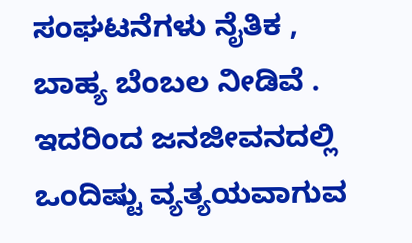ಸಂಘಟನೆಗಳು ನೈತಿಕ , ಬಾಹ್ಯ ಬೆಂಬಲ ನೀಡಿವೆ . ಇದರಿಂದ ಜನಜೀವನದಲ್ಲಿ ಒಂದಿಷ್ಟು ವ್ಯತ್ಯಯವಾಗುವ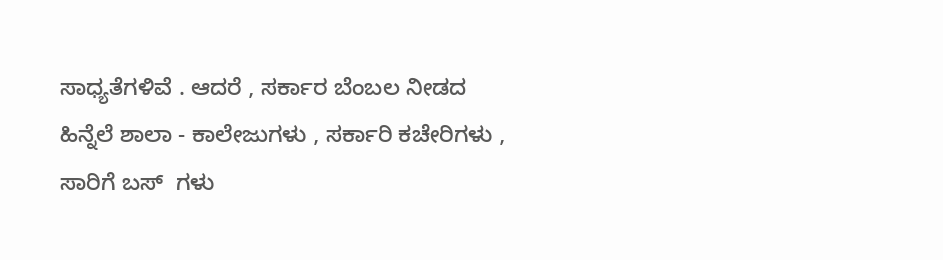ಸಾಧ್ಯತೆಗಳಿವೆ . ಆದರೆ , ಸರ್ಕಾರ ಬೆಂಬಲ ನೀಡದ ಹಿನ್ನೆಲೆ ಶಾಲಾ - ಕಾಲೇಜುಗಳು , ಸರ್ಕಾರಿ ಕಚೇರಿಗಳು , ಸಾರಿಗೆ ಬಸ್ ‌ ಗಳು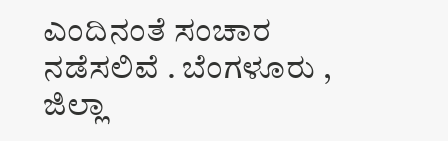ಎಂದಿನಂತೆ ಸಂಚಾರ ನಡೆಸಲಿವೆ . ಬೆಂಗಳೂರು , ಜಿಲ್ಲಾ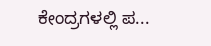ಕೇಂದ್ರಗಳಲ್ಲಿ ಪ...